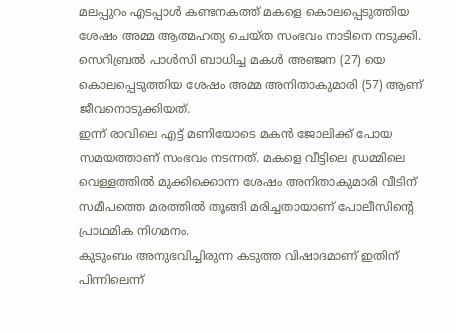മലപ്പുറം എടപ്പാൾ കണ്ടനകത്ത് മകളെ കൊലപ്പെടുത്തിയ ശേഷം അമ്മ ആത്മഹത്യ ചെയ്ത സംഭവം നാടിനെ നടുക്കി. സെറിബ്രൽ പാൾസി ബാധിച്ച മകൾ അഞ്ജന (27) യെ കൊലപ്പെടുത്തിയ ശേഷം അമ്മ അനിതാകുമാരി (57) ആണ് ജീവനൊടുക്കിയത്.
ഇന്ന് രാവിലെ എട്ട് മണിയോടെ മകൻ ജോലിക്ക് പോയ സമയത്താണ് സംഭവം നടന്നത്. മകളെ വീട്ടിലെ ഡ്രമ്മിലെ വെള്ളത്തിൽ മുക്കിക്കൊന്ന ശേഷം അനിതാകുമാരി വീടിന് സമീപത്തെ മരത്തിൽ തൂങ്ങി മരിച്ചതായാണ് പോലീസിന്റെ പ്രാഥമിക നിഗമനം.
കുടുംബം അനുഭവിച്ചിരുന്ന കടുത്ത വിഷാദമാണ് ഇതിന് പിന്നിലെന്ന്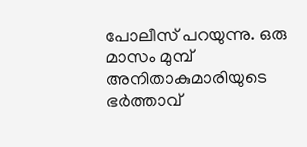പോലീസ് പറയുന്നു. ഒരു മാസം മുമ്പ് അനിതാകുമാരിയുടെ ഭർത്താവ്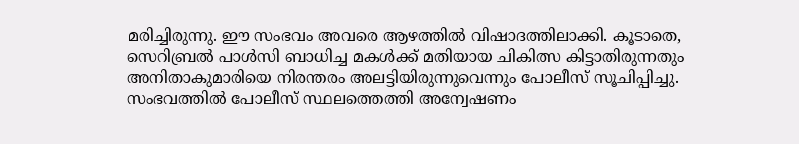മരിച്ചിരുന്നു. ഈ സംഭവം അവരെ ആഴത്തിൽ വിഷാദത്തിലാക്കി. കൂടാതെ, സെറിബ്രൽ പാൾസി ബാധിച്ച മകൾക്ക് മതിയായ ചികിത്സ കിട്ടാതിരുന്നതും അനിതാകുമാരിയെ നിരന്തരം അലട്ടിയിരുന്നുവെന്നും പോലീസ് സൂചിപ്പിച്ചു. സംഭവത്തിൽ പോലീസ് സ്ഥലത്തെത്തി അന്വേഷണം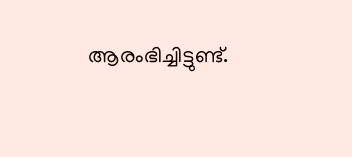ആരംഭിച്ചിട്ടുണ്ട്.